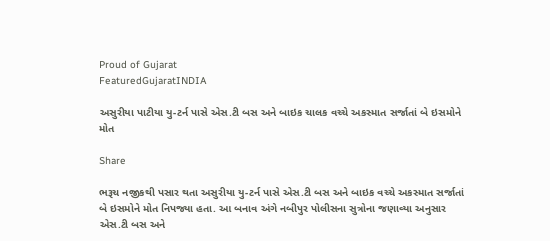Proud of Gujarat
FeaturedGujaratINDIA

અસુરીયા પાટીયા યુ-ટર્ન પાસે એસ.ટી બસ અને બાઇક ચાલક વચ્ચે અકસ્માત સર્જાતાં બે ઇસમોને મોત

Share

ભરૂચ નજીકથી પસાર થતા અસુરીયા યુ-ટર્ન પાસે એસ.ટી બસ અને બાઇક વચ્ચે અકસ્માત સર્જાતાં બે ઇસમોને મોત નિપજ્યા હતા. આ બનાવ અંગે નબીપુર પોલીસના સુત્રોના જણાવ્યા અનુસાર એસ.ટી બસ અને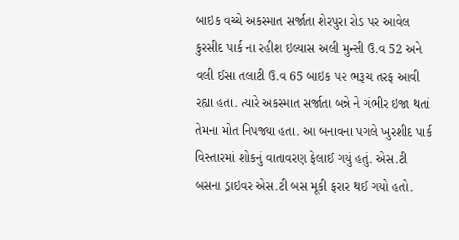બાઇક વચ્ચે અકસ્માત સર્જાતા શેરપુરા રોડ પર આવેલ કુરસીદ પાર્ક ના રહીશ ઇલ્યાસ અલી મુન્સી ઉ.વ 52 અને વલી ઈસા તલાટી ઉ.વ 65 બાઇક ૫૨ ભરૂચ તરફ આવી રહ્યા હતા. ત્યારે અકસ્માત સર્જાતા બન્ને ને ગંભીર ઇજા થતાં તેમના મોત નિપજ્યા હતા. આ બનાવના પગલે ખુરશીદ પાર્ક વિસ્તારમાં શોકનું વાતાવરણ ફેલાઈ ગયું હતું. એસ.ટી બસના ડ્રાઇવર એસ.ટી બસ મૂકી ફરાર થઈ ગયો હતો.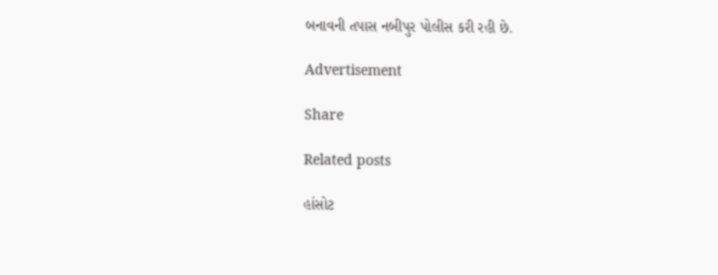બનાવની તપાસ નબીપુર પોલીસ કરી રહી છે.

Advertisement

Share

Related posts

હાંસોટ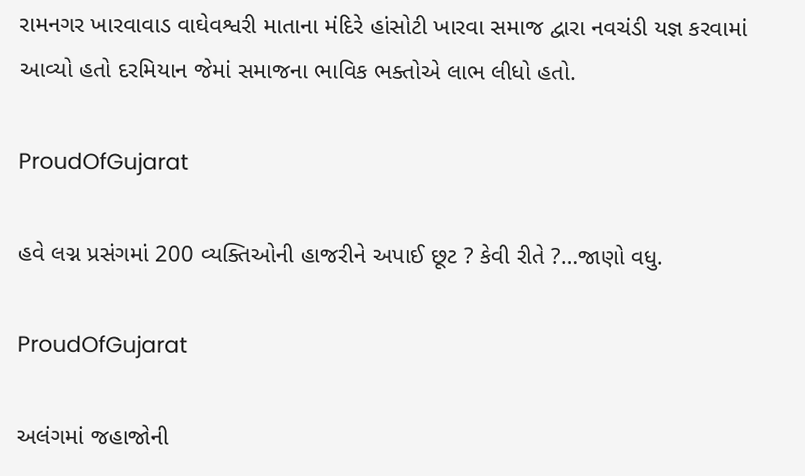રામનગર ખારવાવાડ વાઘેવશ્વરી માતાના મંદિરે હાંસોટી ખારવા સમાજ દ્વારા નવચંડી યજ્ઞ કરવામાં આવ્યો હતો દરમિયાન જેમાં સમાજના ભાવિક ભક્તોએ લાભ લીધો હતો.

ProudOfGujarat

હવે લગ્ન પ્રસંગમાં 200 વ્યક્તિઓની હાજરીને અપાઈ છૂટ ? કેવી રીતે ?…જાણો વધુ.

ProudOfGujarat

અલંગમાં જહાજોની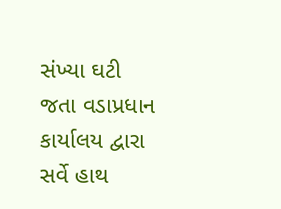સંખ્યા ઘટી જતા વડાપ્રધાન કાર્યાલય દ્વારા સર્વે હાથ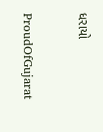ધરાયો

ProudOfGujarat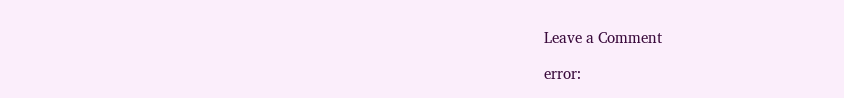Leave a Comment

error: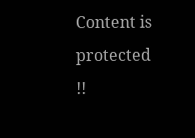Content is protected !!